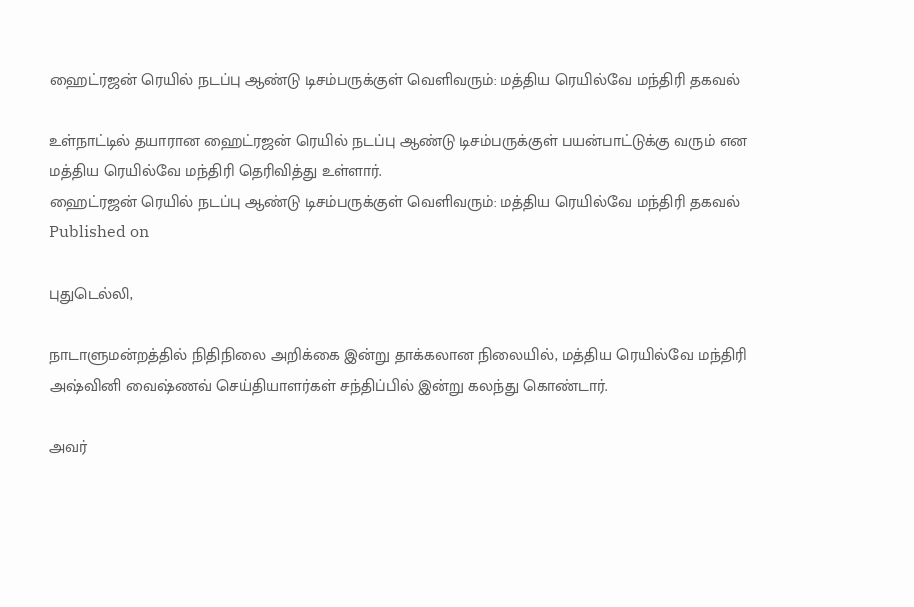ஹைட்ரஜன் ரெயில் நடப்பு ஆண்டு டிசம்பருக்குள் வெளிவரும்: மத்திய ரெயில்வே மந்திரி தகவல்

உள்நாட்டில் தயாரான ஹைட்ரஜன் ரெயில் நடப்பு ஆண்டு டிசம்பருக்குள் பயன்பாட்டுக்கு வரும் என மத்திய ரெயில்வே மந்திரி தெரிவித்து உள்ளார்.
ஹைட்ரஜன் ரெயில் நடப்பு ஆண்டு டிசம்பருக்குள் வெளிவரும்: மத்திய ரெயில்வே மந்திரி தகவல்
Published on

புதுடெல்லி,

நாடாளுமன்றத்தில் நிதிநிலை அறிக்கை இன்று தாக்கலான நிலையில், மத்திய ரெயில்வே மந்திரி அஷ்வினி வைஷ்ணவ் செய்தியாளர்கள் சந்திப்பில் இன்று கலந்து கொண்டார்.

அவர்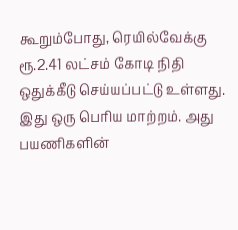கூறும்போது, ரெயில்வேக்கு ரூ.2.41 லட்சம் கோடி நிதி ஒதுக்கீடு செய்யப்பட்டு உள்ளது. இது ஒரு பெரிய மாற்றம். அது பயணிகளின்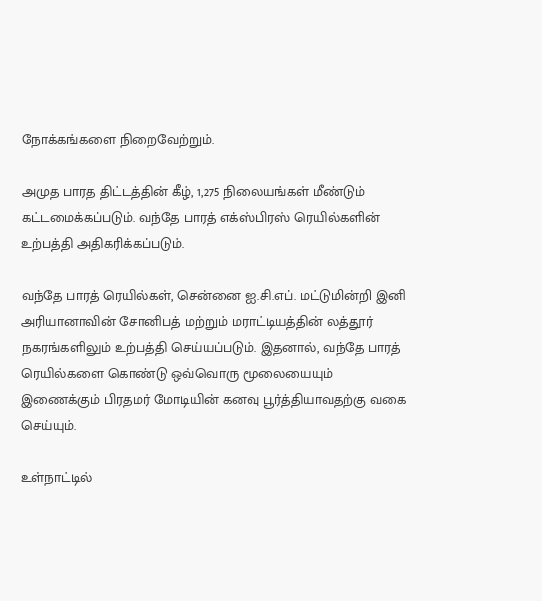நோக்கங்களை நிறைவேற்றும்.

அமுத பாரத திட்டத்தின் கீழ், 1,275 நிலையங்கள் மீண்டும் கட்டமைக்கப்படும். வந்தே பாரத் எக்ஸ்பிரஸ் ரெயில்களின் உற்பத்தி அதிகரிக்கப்படும்.

வந்தே பாரத் ரெயில்கள், சென்னை ஐ.சி.எப். மட்டுமின்றி இனி அரியானாவின் சோனிபத் மற்றும் மராட்டியத்தின் லத்தூர் நகரங்களிலும் உற்பத்தி செய்யப்படும். இதனால், வந்தே பாரத் ரெயில்களை கொண்டு ஒவ்வொரு மூலையையும் இணைக்கும் பிரதமர் மோடியின் கனவு பூர்த்தியாவதற்கு வகை செய்யும்.

உள்நாட்டில்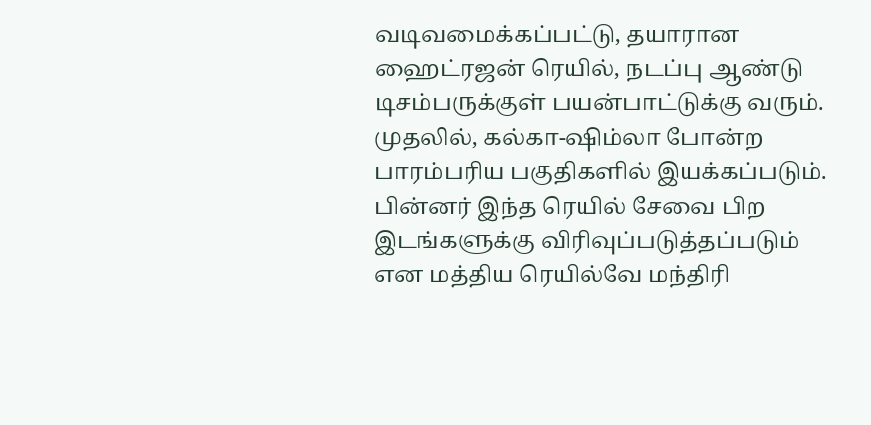வடிவமைக்கப்பட்டு, தயாரான ஹைட்ரஜன் ரெயில், நடப்பு ஆண்டு டிசம்பருக்குள் பயன்பாட்டுக்கு வரும். முதலில், கல்கா-ஷிம்லா போன்ற பாரம்பரிய பகுதிகளில் இயக்கப்படும். பின்னர் இந்த ரெயில் சேவை பிற இடங்களுக்கு விரிவுப்படுத்தப்படும் என மத்திய ரெயில்வே மந்திரி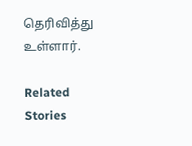தெரிவித்து உள்ளார்.

Related Stories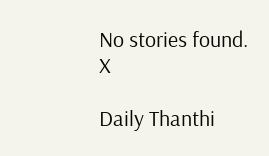No stories found.
X

Daily Thanthi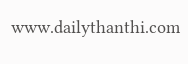www.dailythanthi.com